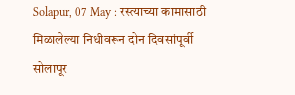Solapur, 07 May : रस्त्याच्या कामासाठी मिळालेल्या निधीवरून दोन दिवसांपूर्वी सोलापूर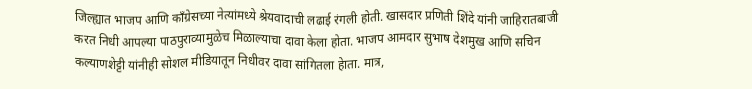जिल्ह्यात भाजप आणि काँग्रेसच्या नेत्यांमध्ये श्रेयवादाची लढाई रंगली होती. खासदार प्रणिती शिंदे यांनी जाहिरातबाजी करत निधी आपल्या पाठपुराव्यामुळेच मिळाल्याचा दावा केला होता. भाजप आमदार सुभाष देशमुख आणि सचिन कल्याणशेट्टी यांनीही सोशल मीडियातून निधीवर दावा सांगितला हेाता. मात्र,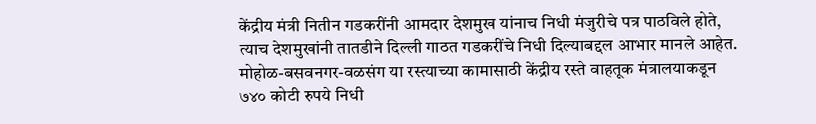केंद्रीय मंत्री नितीन गडकरींनी आमदार देशमुख यांनाच निधी मंजुरीचे पत्र पाठविले होते, त्याच देशमुखांनी तातडीने दिल्ली गाठत गडकरींचे निधी दिल्याबद्दल आभार मानले आहेत.
मोहोळ-बसवनगर-वळसंग या रस्त्याच्या कामासाठी केंद्रीय रस्ते वाहतूक मंत्रालयाकडून ७४० कोटी रुपये निधी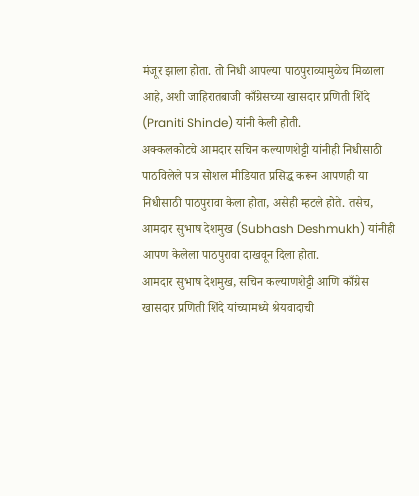मंजूर झाला होता. तो निधी आपल्या पाठपुराव्यामुळेच मिळाला आहे, अशी जाहिरातबाजी काँग्रेसच्या खासदार प्रणिती शिंदे (Praniti Shinde) यांनी केली होती.
अक्कलकोटचे आमदार सचिन कल्याणशेट्टी यांनीही निधीसाठी पाठविलेले पत्र सोशल मीडियात प्रसिद्ध करून आपणही या निधीसाठी पाठपुरावा केला होता, असेही म्हटले होते. तसेच, आमदार सुभाष देशमुख (Subhash Deshmukh) यांनीही आपण केलेला पाठपुरावा दाखवून दिला होता.
आमदार सुभाष देशमुख, सचिन कल्याणशेट्टी आणि काँग्रेस खासदार प्रणिती शिंदे यांच्यामध्ये श्रेयवादाची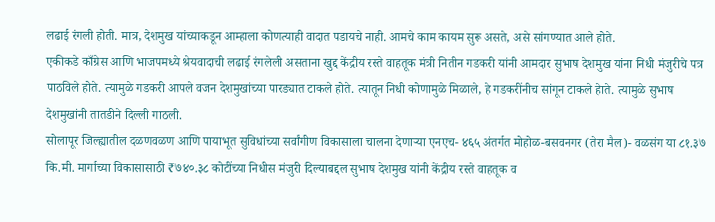लढाई रंगली होती. मात्र, देशमुख यांच्याकडून आम्हाला कोणत्याही वादात पडायचे नाही. आमचे काम कायम सुरू असते, असे सांगण्यात आले होते.
एकीकडे काँग्रेस आणि भाजपमध्ये श्रेयवादाची लढाई रंगलेली असताना खुद्द केंद्रीय रस्ते वाहतूक मंत्री नितीन गडकरी यांनी आमदार सुभाष देशमुख यांना निधी मंजुरीचे पत्र पाठविले होते. त्यामुळे गडकरी आपले वजन देशमुखांच्या पारड्यात टाकले होते. त्यातून निधी कोणामुळे मिळाले, हे गडकरींनीच सांगून टाकले हेाते. त्यामुळे सुभाष देशमुखांनी तातडीने दिल्ली गाठली.
सोलापूर जिल्ह्यातील दळणवळण आणि पायाभूत सुविधांच्या सर्वांगीण विकासाला चालना देणाऱ्या एनएच- ४६५ अंतर्गत मोहोळ-बसवनगर (तेरा मैल)- वळसंग या ८१.३७ कि.मी. मार्गाच्या विकासासाठी ₹७४०.३८ कोटींच्या निधीस मंजुरी दिल्याबद्दल सुभाष देशमुख यांनी केंद्रीय रस्ते वाहतूक व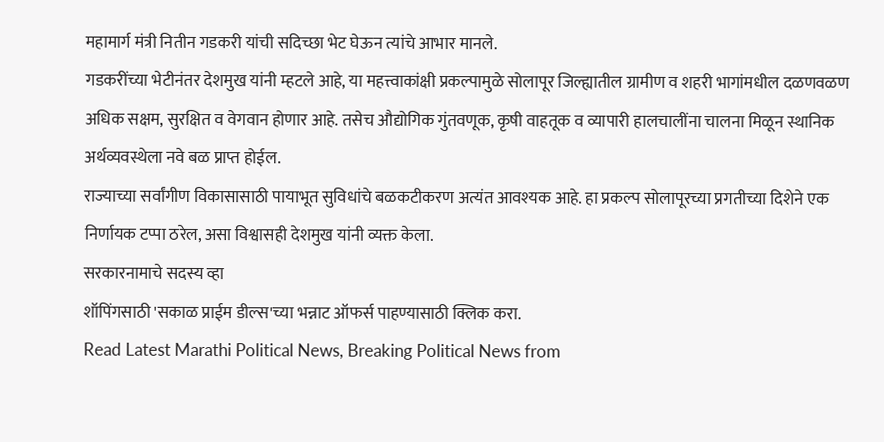महामार्ग मंत्री नितीन गडकरी यांची सदिच्छा भेट घेऊन त्यांचे आभार मानले.
गडकरींच्या भेटीनंतर देशमुख यांनी म्हटले आहे, या महत्त्वाकांक्षी प्रकल्पामुळे सोलापूर जिल्ह्यातील ग्रामीण व शहरी भागांमधील दळणवळण अधिक सक्षम, सुरक्षित व वेगवान होणार आहे. तसेच औद्योगिक गुंतवणूक, कृषी वाहतूक व व्यापारी हालचालींना चालना मिळून स्थानिक अर्थव्यवस्थेला नवे बळ प्राप्त होईल.
राज्याच्या सर्वांगीण विकासासाठी पायाभूत सुविधांचे बळकटीकरण अत्यंत आवश्यक आहे. हा प्रकल्प सोलापूरच्या प्रगतीच्या दिशेने एक निर्णायक टप्पा ठरेल, असा विश्वासही देशमुख यांनी व्यक्त केला.
सरकारनामाचे सदस्य व्हा
शॉपिंगसाठी 'सकाळ प्राईम डील्स'च्या भन्नाट ऑफर्स पाहण्यासाठी क्लिक करा.
Read Latest Marathi Political News, Breaking Political News from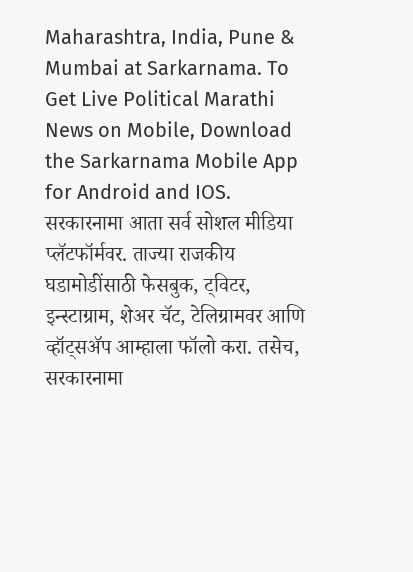Maharashtra, India, Pune & Mumbai at Sarkarnama. To Get Live Political Marathi News on Mobile, Download the Sarkarnama Mobile App for Android and IOS. सरकारनामा आता सर्व सोशल मीडिया प्लॅटफॉर्मवर. ताज्या राजकीय घडामोडींसाठी फेसबुक, ट्विटर, इन्स्टाग्राम, शेअर चॅट, टेलिग्रामवर आणि व्हॉट्सॲप आम्हाला फॉलो करा. तसेच, सरकारनामा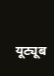यूट्यूब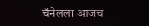चॅनेलला आजच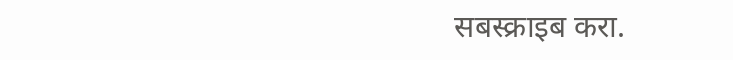सबस्क्राइब करा.